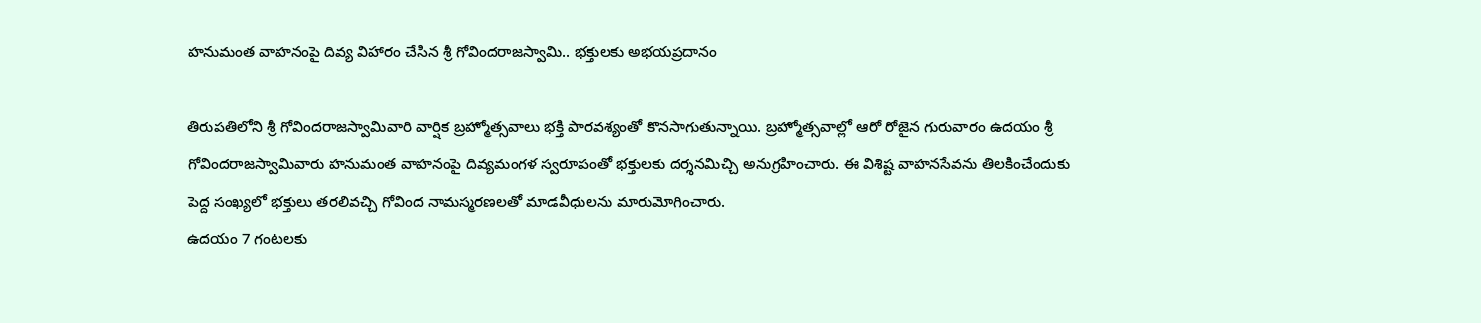హనుమంత వాహనంపై దివ్య విహారం చేసిన శ్రీ గోవిందరాజస్వామి.. భక్తులకు అభయప్రదానం

తిరుపతిలోని శ్రీ గోవిందరాజస్వామివారి వార్షిక బ్రహ్మోత్సవాలు భక్తి పారవశ్యంతో కొనసాగుతున్నాయి. బ్రహ్మోత్సవాల్లో ఆరో రోజైన గురువారం ఉదయం శ్రీ గోవిందరాజస్వామివారు హనుమంత వాహనంపై దివ్యమంగళ స్వరూపంతో భక్తులకు దర్శనమిచ్చి అనుగ్రహించారు. ఈ విశిష్ట వాహనసేవను తిలకించేందుకు పెద్ద సంఖ్యలో భక్తులు తరలివచ్చి గోవింద నామస్మరణలతో మాడవీధులను మారుమోగించారు.
ఉదయం 7 గంటలకు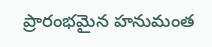ప్రారంభమైన హనుమంత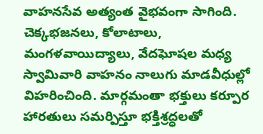వాహనసేవ అత్యంత వైభవంగా సాగింది. చెక్కభజనలు, కోలాటాలు, మంగళవాయిద్యాలు, వేదఘోషల మధ్య స్వామివారి వాహనం నాలుగు మాడవీధుల్లో విహరించింది. మార్గమంతా భక్తులు కర్పూర హారతులు సమర్పిస్తూ భక్తిశ్రద్ధలతో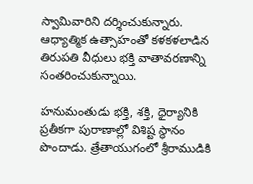స్వామివారిని దర్శించుకున్నారు. ఆధ్యాత్మిక ఉత్సాహంతో కళకళలాడిన తిరుపతి వీధులు భక్తి వాతావరణాన్ని సంతరించుకున్నాయి.

హనుమంతుడు భక్తి, శక్తి, ధైర్యానికి ప్రతీకగా పురాణాల్లో విశిష్ట స్థానం పొందాడు. త్రేతాయుగంలో శ్రీరాముడికి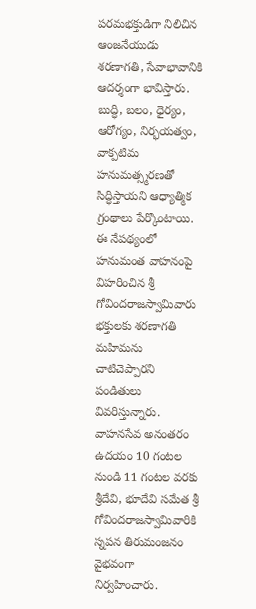పరమభక్తుడిగా నిలిచిన ఆంజనేయుడు శరణాగతి, సేవాభావానికి ఆదర్శంగా భావిస్తారు. బుద్ధి, బలం, ధైర్యం, ఆరోగ్యం, నిర్భయత్వం, వాక్పటిమ హనుమత్స్మరణతో సిద్ధిస్తాయని ఆధ్యాత్మిక గ్రంథాలు పేర్కొంటాయి. ఈ నేపథ్యంలో హనుమంత వాహనంపై విహరించిన శ్రీ గోవిందరాజస్వామివారు భక్తులకు శరణాగతి మహిమను చాటిచెప్పారని పండితులు వివరిస్తున్నారు.
వాహనసేవ అనంతరం ఉదయం 10 గంటల నుండి 11 గంటల వరకు శ్రీదేవి, భూదేవి సమేత శ్రీ గోవిందరాజస్వామివారికి స్నపన తిరుమంజనం వైభవంగా నిర్వహించారు.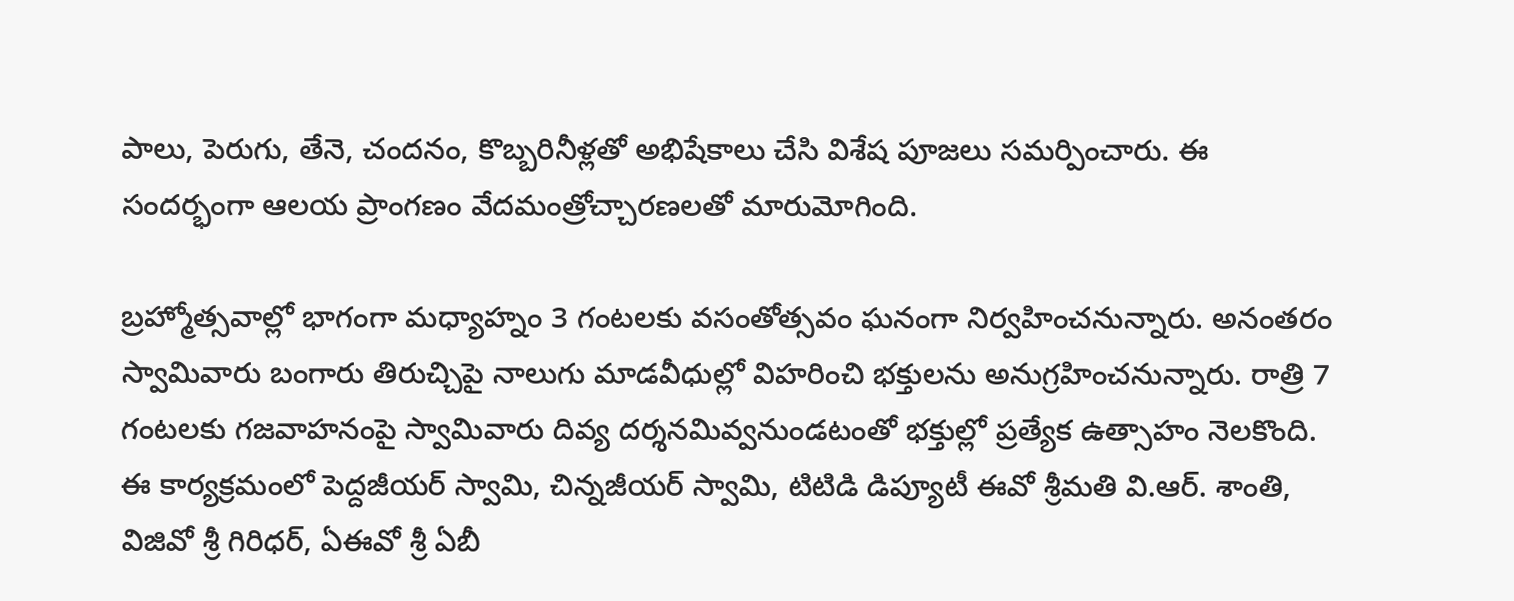పాలు, పెరుగు, తేనె, చందనం, కొబ్బరినీళ్లతో అభిషేకాలు చేసి విశేష పూజలు సమర్పించారు. ఈ సందర్భంగా ఆలయ ప్రాంగణం వేదమంత్రోచ్చారణలతో మారుమోగింది.

బ్రహ్మోత్సవాల్లో భాగంగా మధ్యాహ్నం 3 గంటలకు వసంతోత్సవం ఘనంగా నిర్వహించనున్నారు. అనంతరం స్వామివారు బంగారు తిరుచ్చిపై నాలుగు మాడవీధుల్లో విహరించి భక్తులను అనుగ్రహించనున్నారు. రాత్రి 7 గంటలకు గజవాహనంపై స్వామివారు దివ్య దర్శనమివ్వనుండటంతో భక్తుల్లో ప్రత్యేక ఉత్సాహం నెలకొంది.
ఈ కార్యక్రమంలో పెద్దజీయర్ స్వామి, చిన్నజీయర్ స్వామి, టిటిడి డిప్యూటీ ఈవో శ్రీమతి వి.ఆర్. శాంతి, విజివో శ్రీ గిరిధర్, ఏఈవో శ్రీ ఏబీ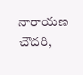నారాయణ చౌదరి,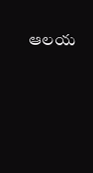ఆలయ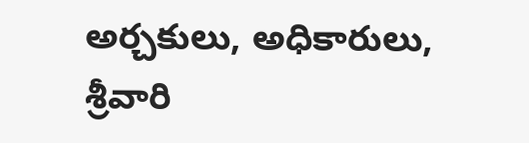అర్చకులు, అధికారులు, శ్రీవారి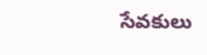సేవకులు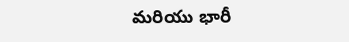మరియు భారీ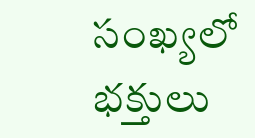సంఖ్యలో భక్తులు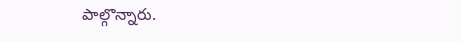పాల్గొన్నారు.